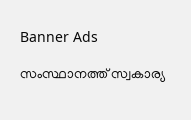Banner Ads

സംസ്ഥാനത്ത് സ്വകാര്യ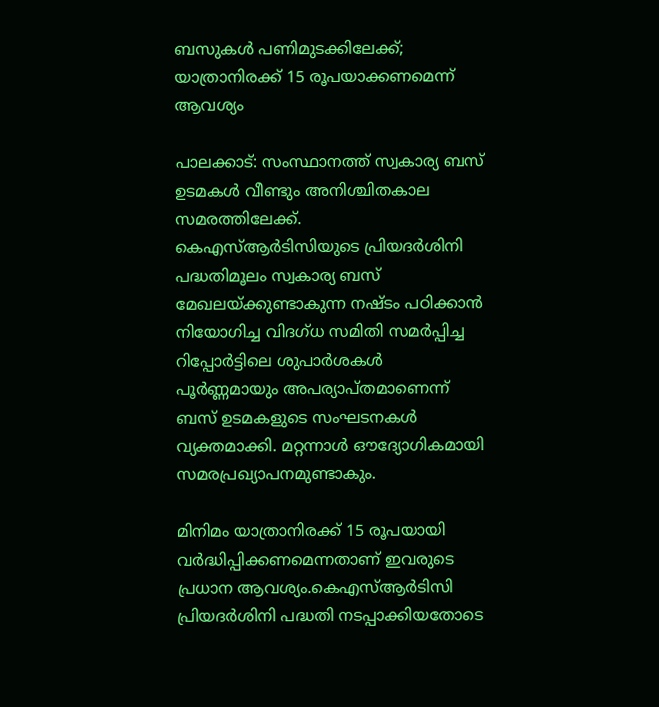ബസുകൾ പണിമുടക്കിലേക്ക്; യാത്രാനിരക്ക് 15 രൂപയാക്കണമെന്ന് ആവശ്യം

പാലക്കാട്: സംസ്ഥാനത്ത് സ്വകാര്യ ബസ് ഉടമകൾ വീണ്ടും അനിശ്ചിതകാല സമരത്തിലേക്ക്. കെഎസ്ആർടിസിയുടെ പ്രിയദർശിനി പദ്ധതിമൂലം സ്വകാര്യ ബസ് മേഖലയ്ക്കുണ്ടാകുന്ന നഷ്ടം പഠിക്കാൻ നിയോഗിച്ച വിദഗ്ധ സമിതി സമർപ്പിച്ച റിപ്പോർട്ടിലെ ശുപാർശകൾ പൂർണ്ണമായും അപര്യാപ്തമാണെന്ന് ബസ് ഉടമകളുടെ സംഘടനകൾ വ്യക്തമാക്കി. മറ്റന്നാൾ ഔദ്യോഗികമായി സമരപ്രഖ്യാപനമുണ്ടാകും.

മിനിമം യാത്രാനിരക്ക് 15 രൂപയായി വർദ്ധിപ്പിക്കണമെന്നതാണ് ഇവരുടെ പ്രധാന ആവശ്യം.കെഎസ്ആർടിസി പ്രിയദർശിനി പദ്ധതി നടപ്പാക്കിയതോടെ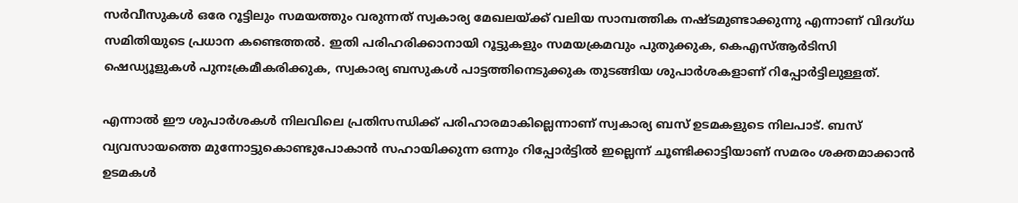സർവീസുകൾ ഒരേ റൂട്ടിലും സമയത്തും വരുന്നത് സ്വകാര്യ മേഖലയ്ക്ക് വലിയ സാമ്പത്തിക നഷ്ടമുണ്ടാക്കുന്നു എന്നാണ് വിദഗ്ധ സമിതിയുടെ പ്രധാന കണ്ടെത്തൽ. ഇതി പരിഹരിക്കാനായി റൂട്ടുകളും സമയക്രമവും പുതുക്കുക, കെഎസ്ആർടിസി ഷെഡ്യൂളുകൾ പുനഃക്രമീകരിക്കുക, സ്വകാര്യ ബസുകൾ പാട്ടത്തിനെടുക്കുക തുടങ്ങിയ ശുപാർശകളാണ് റിപ്പോർട്ടിലുള്ളത്.

എന്നാൽ ഈ ശുപാർശകൾ നിലവിലെ പ്രതിസന്ധിക്ക് പരിഹാരമാകില്ലെന്നാണ് സ്വകാര്യ ബസ് ഉടമകളുടെ നിലപാട്. ബസ് വ്യവസായത്തെ മുന്നോട്ടുകൊണ്ടുപോകാൻ സഹായിക്കുന്ന ഒന്നും റിപ്പോർട്ടിൽ ഇല്ലെന്ന് ചൂണ്ടിക്കാട്ടിയാണ് സമരം ശക്തമാക്കാൻ ഉടമകൾ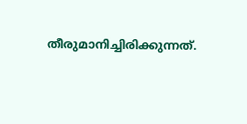തീരുമാനിച്ചിരിക്കുന്നത്.